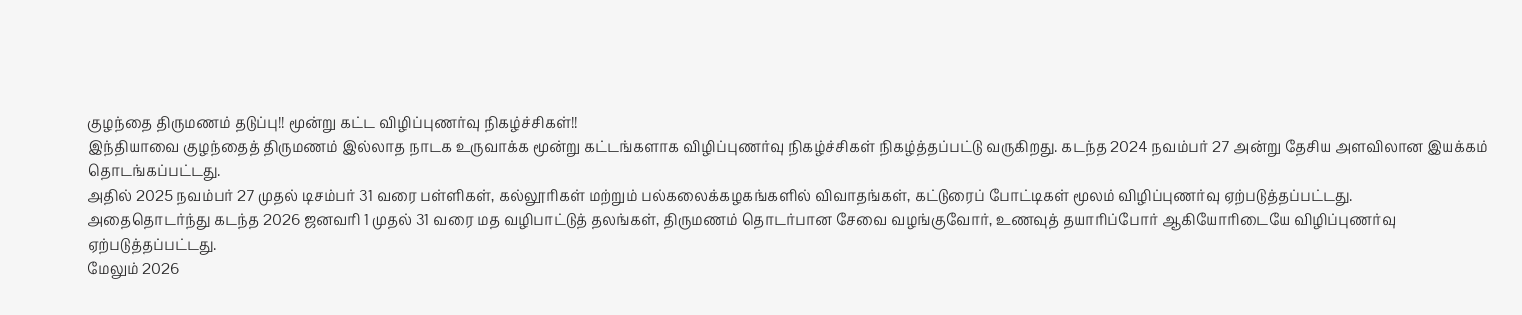குழந்தை திருமணம் தடுப்பு!! மூன்று கட்ட விழிப்புணர்வு நிகழ்ச்சிகள்!!
இந்தியாவை குழந்தைத் திருமணம் இல்லாத நாடக உருவாக்க மூன்று கட்டங்களாக விழிப்புணர்வு நிகழ்ச்சிகள் நிகழ்த்தப்பட்டு வருகிறது. கடந்த 2024 நவம்பர் 27 அன்று தேசிய அளவிலான இயக்கம் தொடங்கப்பட்டது.
அதில் 2025 நவம்பர் 27 முதல் டிசம்பர் 31 வரை பள்ளிகள், கல்லூரிகள் மற்றும் பல்கலைக்கழகங்களில் விவாதங்கள், கட்டுரைப் போட்டிகள் மூலம் விழிப்புணர்வு ஏற்படுத்தப்பட்டது.
அதைதொடர்ந்து கடந்த 2026 ஜனவரி 1 முதல் 31 வரை மத வழிபாட்டுத் தலங்கள், திருமணம் தொடர்பான சேவை வழங்குவோர், உணவுத் தயாரிப்போர் ஆகியோரிடையே விழிப்புணர்வு ஏற்படுத்தப்பட்டது.
மேலும் 2026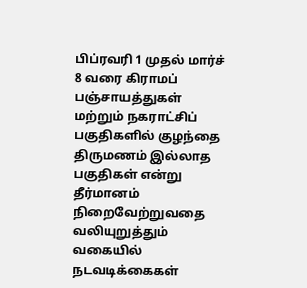பிப்ரவரி 1 முதல் மார்ச் 8 வரை கிராமப் பஞ்சாயத்துகள் மற்றும் நகராட்சிப் பகுதிகளில் குழந்தை திருமணம் இல்லாத பகுதிகள் என்று தீர்மானம் நிறைவேற்றுவதை வலியுறுத்தும் வகையில் நடவடிக்கைகள்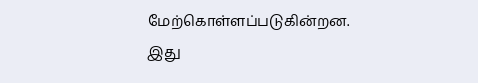மேற்கொள்ளப்படுகின்றன. இது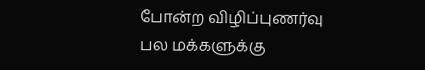போன்ற விழிப்புணர்வு பல மக்களுக்கு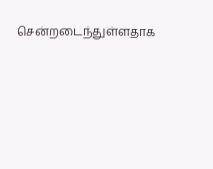சென்றடைந்துள்ளதாக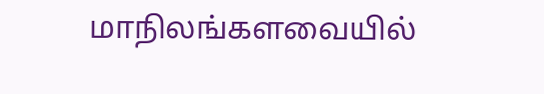மாநிலங்களவையில்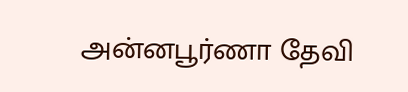அன்னபூர்ணா தேவி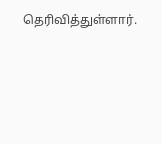தெரிவித்துள்ளார்.